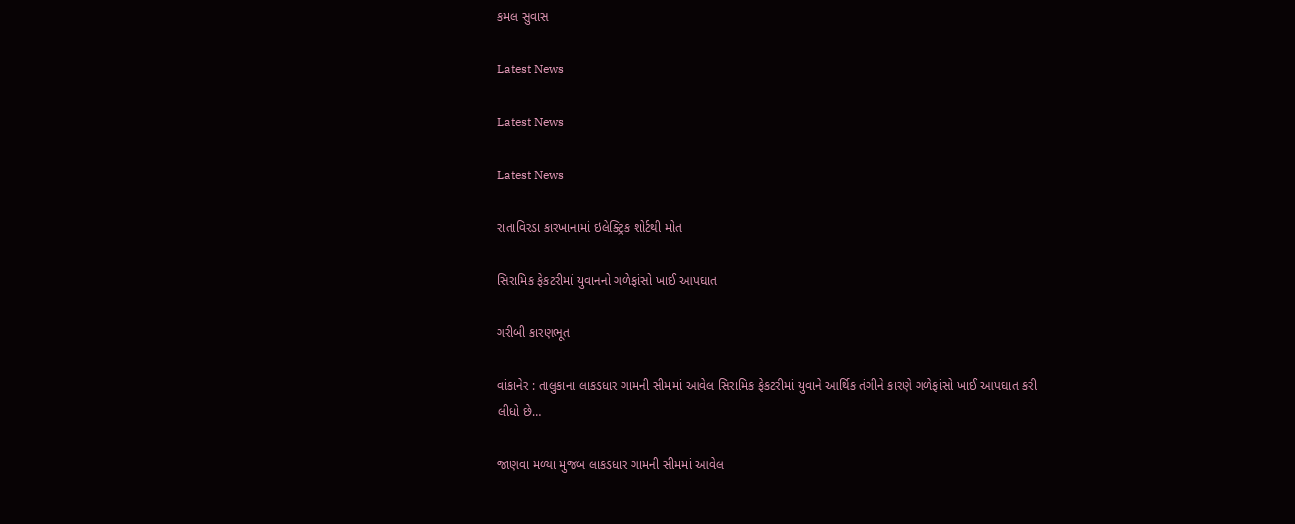કમલ સુવાસ

Latest News

Latest News

Latest News

રાતાવિરડા કારખાનામાં ઇલેક્ટ્રિક શોર્ટથી મોત

સિરામિક ફેકટરીમાં યુવાનનો ગળેફાંસો ખાઈ આપઘાત

ગરીબી કારણભૂત

વાંકાનેર : તાલુકાના લાકડધાર ગામની સીમમાં આવેલ સિરામિક ફેકટરીમાં યુવાને આર્થિક તંગીને કારણે ગળેફાંસો ખાઈ આપઘાત કરી લીધો છે…

જાણવા મળ્યા મુજબ લાકડધાર ગામની સીમમાં આવેલ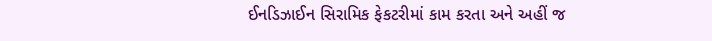ઈનડિઝાઈન સિરામિક ફેકટરીમાં કામ કરતા અને અહીં જ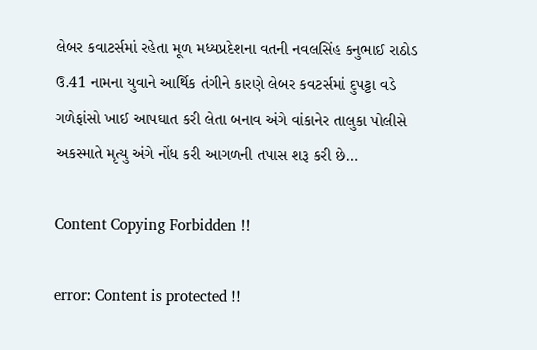લેબર કવાટર્સમાં રહેતા મૂળ મધ્યપ્રદેશના વતની નવલસિંહ કનુભાઈ રાઠોડ ઉ.41 નામના યુવાને આર્થિક તંગીને કારણે લેબર કવટર્સમાં દુપટ્ટા વડે ગળેફાંસો ખાઈ આપઘાત કરી લેતા બનાવ અંગે વાંકાનેર તાલુકા પોલીસે અકસ્માતે મૃત્યુ અંગે નોંધ કરી આગળની તપાસ શરૂ કરી છે…

Content Copying Forbidden !!

error: Content is protected !!